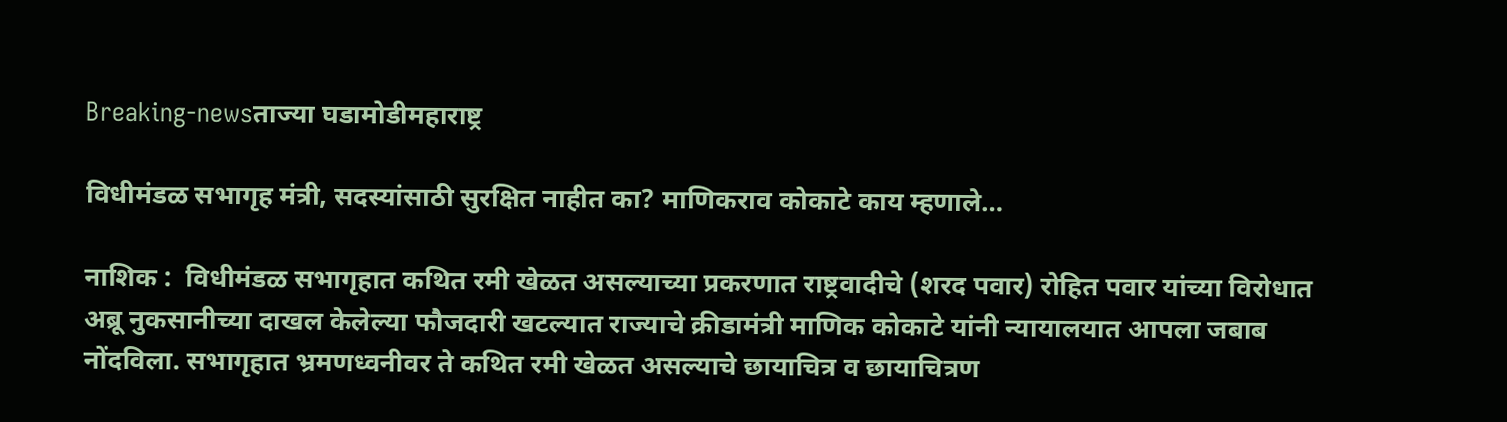Breaking-newsताज्या घडामोडीमहाराष्ट्र

विधीमंडळ सभागृह मंत्री, सदस्यांसाठी सुरक्षित नाहीत का? माणिकराव कोकाटे काय म्हणाले…

नाशिक :  विधीमंडळ सभागृहात कथित रमी खेळत असल्याच्या प्रकरणात राष्ट्रवादीचे (शरद पवार) रोहित पवार यांच्या विरोधात अब्रू नुकसानीच्या दाखल केलेल्या फौजदारी खटल्यात राज्याचे क्रीडामंत्री माणिक कोकाटे यांनी न्यायालयात आपला जबाब नोंदविला. सभागृहात भ्रमणध्वनीवर ते कथित रमी खेळत असल्याचे छायाचित्र व छायाचित्रण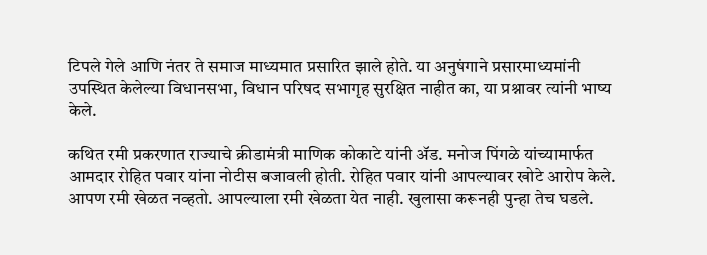टिपले गेले आणि नंतर ते समाज माध्यमात प्रसारित झाले होते. या अनुषंगाने प्रसारमाध्यमांनी उपस्थित केलेल्या विधानसभा, विधान परिषद सभागृह सुरक्षित नाहीत का, या प्रश्नावर त्यांनी भाष्य केले.

कथित रमी प्रकरणात राज्याचे क्रीडामंत्री माणिक कोकाटे यांनी ॲड. मनोज पिंगळे यांच्यामार्फत आमदार रोहित पवार यांना नोटीस बजावली होती. रोहित पवार यांनी आपल्यावर खोटे आरोप केले. आपण रमी खेळत नव्हतो. आपल्याला रमी खेळता येत नाही. खुलासा करूनही पुन्हा तेच घडले.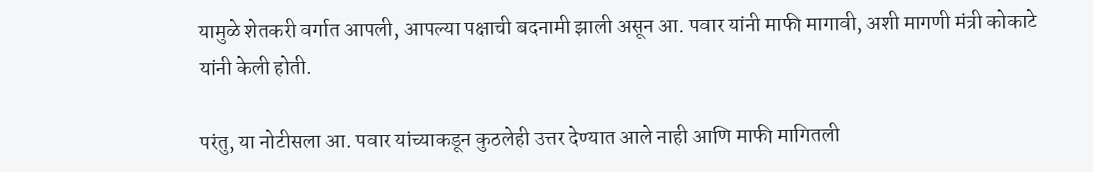यामुळे शेतकरी वर्गात आपली, आपल्या पक्षाची बदनामी झाली असून आ. पवार यांनी माफी मागावी, अशी मागणी मंत्री कोकाटे यांनी केली होती.

परंतु, या नोटीसला आ. पवार यांच्याकडून कुठलेही उत्तर देण्यात आले नाही आणि माफी मागितली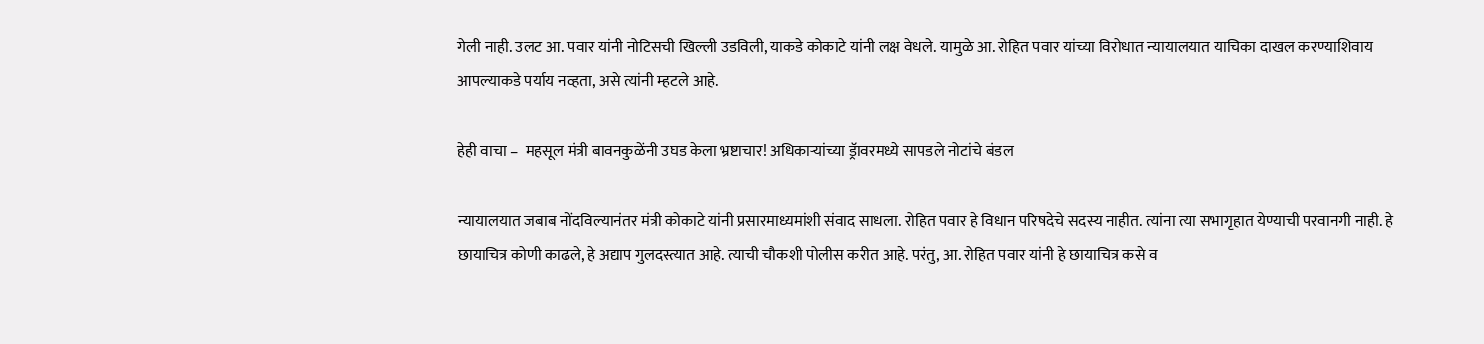गेली नाही. उलट आ. पवार यांनी नोटिसची खिल्ली उडविली, याकडे कोकाटे यांनी लक्ष वेधले. यामुळे आ. रोहित पवार यांच्या विरोधात न्यायालयात याचिका दाखल करण्याशिवाय आपल्याकडे पर्याय नव्हता, असे त्यांनी म्हटले आहे.

हेही वाचा –  महसूल मंत्री बावनकुळेंनी उघड केला भ्रष्टाचार! अधिकाऱ्यांच्या ड्रॅावरमध्ये सापडले नोटांचे बंडल

न्यायालयात जबाब नोंदविल्यानंतर मंत्री कोकाटे यांनी प्रसारमाध्यमांशी संवाद साधला. रोहित पवार हे विधान परिषदेचे सदस्य नाहीत. त्यांना त्या सभागृहात येण्याची परवानगी नाही. हे छायाचित्र कोणी काढले, हे अद्याप गुलदस्त्यात आहे. त्याची चौकशी पोलीस करीत आहे. परंतु, आ. रोहित पवार यांनी हे छायाचित्र कसे व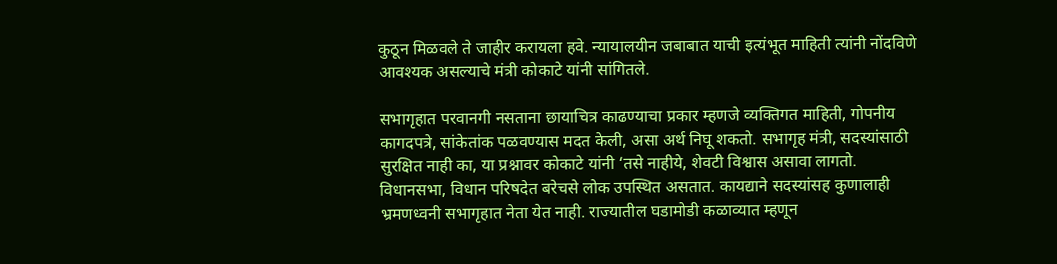कुठून मिळवले ते जाहीर करायला हवे. न्यायालयीन जबाबात याची इत्यंभूत माहिती त्यांनी नोंदविणे आवश्यक असल्याचे मंत्री कोकाटे यांनी सांगितले.

सभागृहात परवानगी नसताना छायाचित्र काढण्याचा प्रकार म्हणजे व्यक्तिगत माहिती, गोपनीय कागदपत्रे, सांकेतांक पळवण्यास मदत केली, असा अर्थ निघू शकतो. सभागृह मंत्री, सदस्यांसाठी सुरक्षित नाही का, या प्रश्नावर कोकाटे यांनी ‘तसे नाहीये, शेवटी विश्वास असावा लागतो. विधानसभा, विधान परिषदेत बरेचसे लोक उपस्थित असतात. कायद्याने सदस्यांसह कुणालाही भ्रमणध्वनी सभागृहात नेता येत नाही. राज्यातील घडामोडी कळाव्यात म्हणून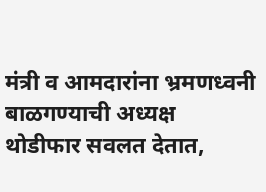मंत्री व आमदारांना भ्रमणध्वनी बाळगण्याची अध्यक्ष थोडीफार सवलत देतात,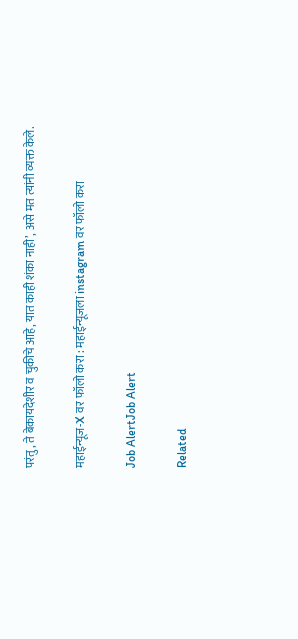परंतु, ते बेकायदेशीर व चुकीचे आहे, यात काही शंका नाही’, असे मत त्यांनी व्यक्त केले.

महाईन्यूज-X वर फॉलो करा : महाईन्यूजला instagram वर फॉलो करा

Job AlertJob Alert

Related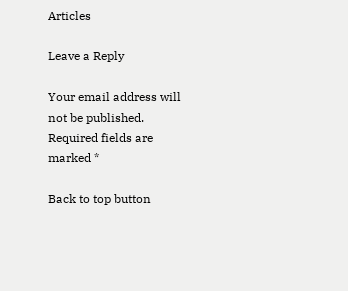Articles

Leave a Reply

Your email address will not be published. Required fields are marked *

Back to top button